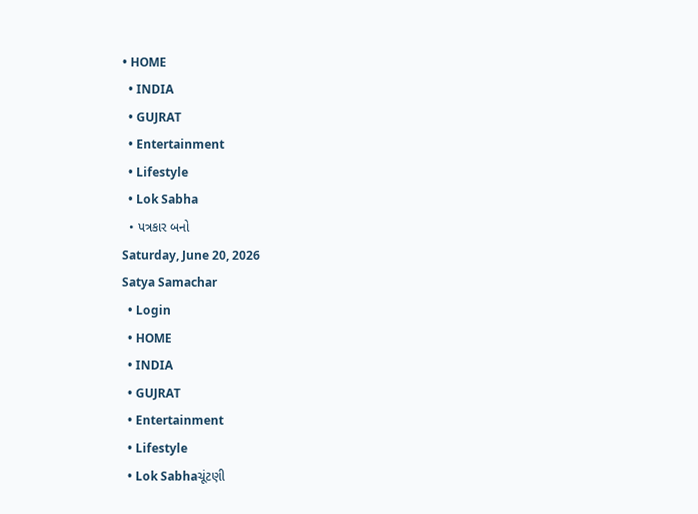• HOME
  • INDIA
  • GUJRAT
  • Entertainment
  • Lifestyle
  • Lok Sabha
  • પત્રકાર બનો
Saturday, June 20, 2026
Satya Samachar
  • Login
  • HOME
  • INDIA
  • GUJRAT
  • Entertainment
  • Lifestyle
  • Lok Sabhaચૂંટણી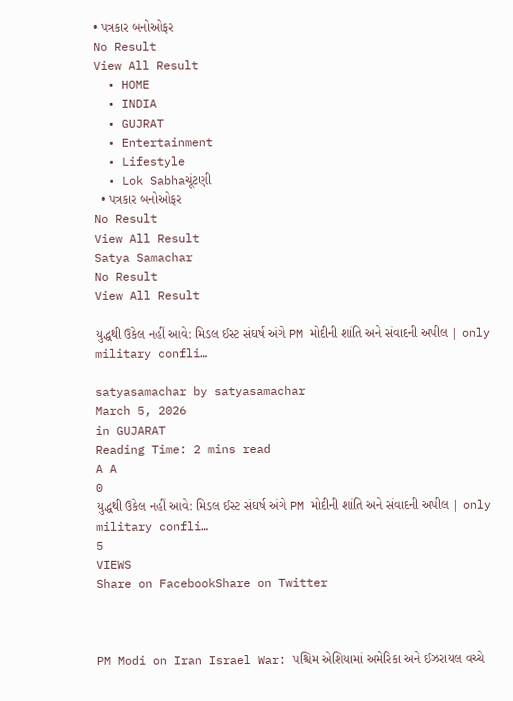• પત્રકાર બનોઓફર
No Result
View All Result
  • HOME
  • INDIA
  • GUJRAT
  • Entertainment
  • Lifestyle
  • Lok Sabhaચૂંટણી
  • પત્રકાર બનોઓફર
No Result
View All Result
Satya Samachar
No Result
View All Result

યુદ્ધથી ઉકેલ નહીં આવે: મિડલ ઈસ્ટ સંઘર્ષ અંગે PM મોદીની શાંતિ અને સંવાદની અપીલ | only military confli…

satyasamachar by satyasamachar
March 5, 2026
in GUJARAT
Reading Time: 2 mins read
A A
0
યુદ્ધથી ઉકેલ નહીં આવે: મિડલ ઈસ્ટ સંઘર્ષ અંગે PM મોદીની શાંતિ અને સંવાદની અપીલ | only military confli…
5
VIEWS
Share on FacebookShare on Twitter



PM Modi on Iran Israel War: પશ્ચિમ એશિયામાં અમેરિકા અને ઈઝરાયલ વચ્ચે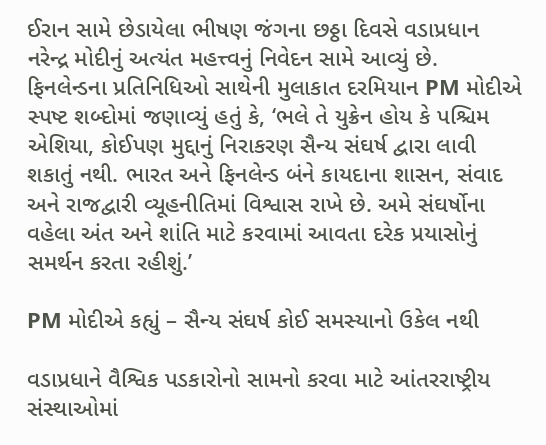ઈરાન સામે છેડાયેલા ભીષણ જંગના છઠ્ઠા દિવસે વડાપ્રધાન નરેન્દ્ર મોદીનું અત્યંત મહત્ત્વનું નિવેદન સામે આવ્યું છે. ફિનલેન્ડના પ્રતિનિધિઓ સાથેની મુલાકાત દરમિયાન PM મોદીએ સ્પષ્ટ શબ્દોમાં જણાવ્યું હતું કે, ‘ભલે તે યુક્રેન હોય કે પશ્ચિમ એશિયા, કોઈપણ મુદ્દાનું નિરાકરણ સૈન્ય સંઘર્ષ દ્વારા લાવી શકાતું નથી. ભારત અને ફિનલેન્ડ બંને કાયદાના શાસન, સંવાદ અને રાજદ્વારી વ્યૂહનીતિમાં વિશ્વાસ રાખે છે. અમે સંઘર્ષોના વહેલા અંત અને શાંતિ માટે કરવામાં આવતા દરેક પ્રયાસોનું સમર્થન કરતા રહીશું.’

PM મોદીએ કહ્યું – સૈન્ય સંઘર્ષ કોઈ સમસ્યાનો ઉકેલ નથી

વડાપ્રધાને વૈશ્વિક પડકારોનો સામનો કરવા માટે આંતરરાષ્ટ્રીય સંસ્થાઓમાં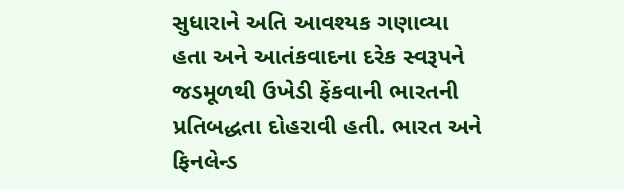સુધારાને અતિ આવશ્યક ગણાવ્યા હતા અને આતંકવાદના દરેક સ્વરૂપને જડમૂળથી ઉખેડી ફેંકવાની ભારતની પ્રતિબદ્ધતા દોહરાવી હતી. ભારત અને ફિનલેન્ડ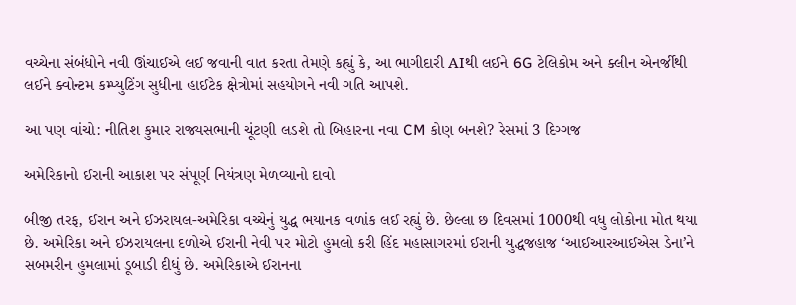વચ્ચેના સંબંધોને નવી ઊંચાઈએ લઈ જવાની વાત કરતા તેમણે કહ્યું કે, આ ભાગીદારી AIથી લઈને 6G ટેલિકોમ અને ક્લીન એનર્જીથી લઈને ક્વોન્ટમ કમ્પ્યુટિંગ સુધીના હાઈટેક ક્ષેત્રોમાં સહયોગને નવી ગતિ આપશે.

આ પણ વાંચો: નીતિશ કુમાર રાજ્યસભાની ચૂંટણી લડશે તો બિહારના નવા CM કોણ બનશે? રેસમાં 3 દિગ્ગજ

અમેરિકાનો ઈરાની આકાશ પર સંપૂર્ણ નિયંત્રણ મેળવ્યાનો દાવો

બીજી તરફ, ઈરાન અને ઈઝરાયલ-અમેરિકા વચ્ચેનું યુદ્ધ ભયાનક વળાંક લઈ રહ્યું છે. છેલ્લા છ દિવસમાં 1000થી વધુ લોકોના મોત થયા છે. અમેરિકા અને ઈઝરાયલના દળોએ ઈરાની નેવી પર મોટો હુમલો કરી હિંદ મહાસાગરમાં ઈરાની યુદ્ધજહાજ ‘આઈઆરઆઈએસ ડેના’ને સબમરીન હુમલામાં ડૂબાડી દીધું છે. અમેરિકાએ ઈરાનના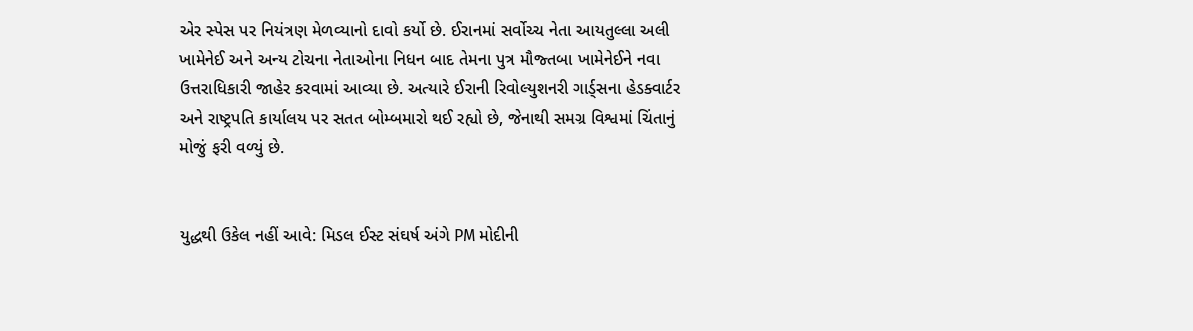એર સ્પેસ પર નિયંત્રણ મેળવ્યાનો દાવો કર્યો છે. ઈરાનમાં સર્વોચ્ચ નેતા આયતુલ્લા અલી ખામેનેઈ અને અન્ય ટોચના નેતાઓના નિધન બાદ તેમના પુત્ર મૌજ્તબા ખામેનેઈને નવા ઉત્તરાધિકારી જાહેર કરવામાં આવ્યા છે. અત્યારે ઈરાની રિવોલ્યુશનરી ગાર્ડ્સના હેડક્વાર્ટર અને રાષ્ટ્રપતિ કાર્યાલય પર સતત બોમ્બમારો થઈ રહ્યો છે, જેનાથી સમગ્ર વિશ્વમાં ચિંતાનું મોજું ફરી વળ્યું છે.


યુદ્ધથી ઉકેલ નહીં આવે: મિડલ ઈસ્ટ સંઘર્ષ અંગે PM મોદીની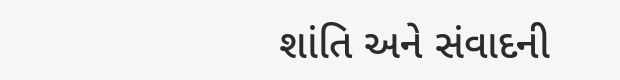શાંતિ અને સંવાદની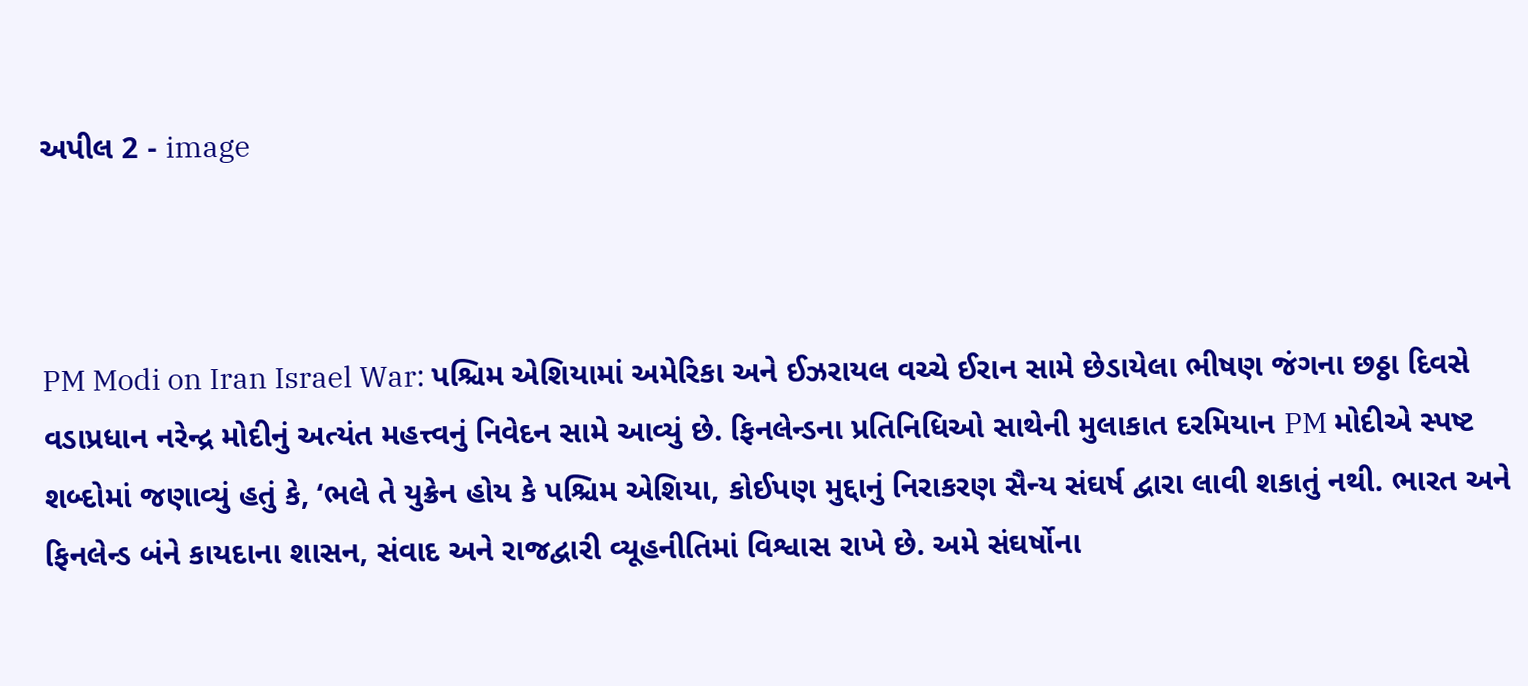અપીલ 2 - image



PM Modi on Iran Israel War: પશ્ચિમ એશિયામાં અમેરિકા અને ઈઝરાયલ વચ્ચે ઈરાન સામે છેડાયેલા ભીષણ જંગના છઠ્ઠા દિવસે વડાપ્રધાન નરેન્દ્ર મોદીનું અત્યંત મહત્ત્વનું નિવેદન સામે આવ્યું છે. ફિનલેન્ડના પ્રતિનિધિઓ સાથેની મુલાકાત દરમિયાન PM મોદીએ સ્પષ્ટ શબ્દોમાં જણાવ્યું હતું કે, ‘ભલે તે યુક્રેન હોય કે પશ્ચિમ એશિયા, કોઈપણ મુદ્દાનું નિરાકરણ સૈન્ય સંઘર્ષ દ્વારા લાવી શકાતું નથી. ભારત અને ફિનલેન્ડ બંને કાયદાના શાસન, સંવાદ અને રાજદ્વારી વ્યૂહનીતિમાં વિશ્વાસ રાખે છે. અમે સંઘર્ષોના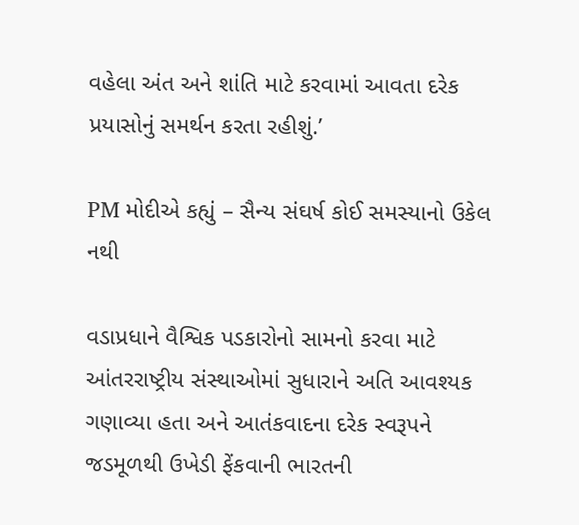વહેલા અંત અને શાંતિ માટે કરવામાં આવતા દરેક પ્રયાસોનું સમર્થન કરતા રહીશું.’

PM મોદીએ કહ્યું – સૈન્ય સંઘર્ષ કોઈ સમસ્યાનો ઉકેલ નથી

વડાપ્રધાને વૈશ્વિક પડકારોનો સામનો કરવા માટે આંતરરાષ્ટ્રીય સંસ્થાઓમાં સુધારાને અતિ આવશ્યક ગણાવ્યા હતા અને આતંકવાદના દરેક સ્વરૂપને જડમૂળથી ઉખેડી ફેંકવાની ભારતની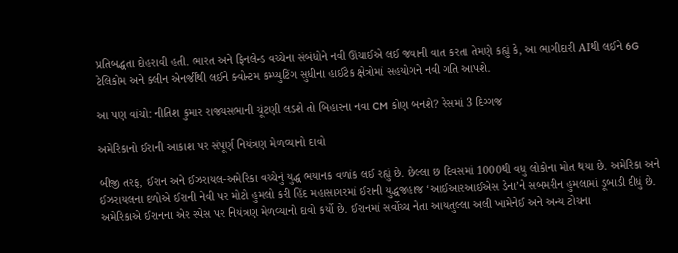પ્રતિબદ્ધતા દોહરાવી હતી. ભારત અને ફિનલેન્ડ વચ્ચેના સંબંધોને નવી ઊંચાઈએ લઈ જવાની વાત કરતા તેમણે કહ્યું કે, આ ભાગીદારી AIથી લઈને 6G ટેલિકોમ અને ક્લીન એનર્જીથી લઈને ક્વોન્ટમ કમ્પ્યુટિંગ સુધીના હાઈટેક ક્ષેત્રોમાં સહયોગને નવી ગતિ આપશે.

આ પણ વાંચો: નીતિશ કુમાર રાજ્યસભાની ચૂંટણી લડશે તો બિહારના નવા CM કોણ બનશે? રેસમાં 3 દિગ્ગજ

અમેરિકાનો ઈરાની આકાશ પર સંપૂર્ણ નિયંત્રણ મેળવ્યાનો દાવો

બીજી તરફ, ઈરાન અને ઈઝરાયલ-અમેરિકા વચ્ચેનું યુદ્ધ ભયાનક વળાંક લઈ રહ્યું છે. છેલ્લા છ દિવસમાં 1000થી વધુ લોકોના મોત થયા છે. અમેરિકા અને ઈઝરાયલના દળોએ ઈરાની નેવી પર મોટો હુમલો કરી હિંદ મહાસાગરમાં ઈરાની યુદ્ધજહાજ ‘આઈઆરઆઈએસ ડેના’ને સબમરીન હુમલામાં ડૂબાડી દીધું છે. અમેરિકાએ ઈરાનના એર સ્પેસ પર નિયંત્રણ મેળવ્યાનો દાવો કર્યો છે. ઈરાનમાં સર્વોચ્ચ નેતા આયતુલ્લા અલી ખામેનેઈ અને અન્ય ટોચના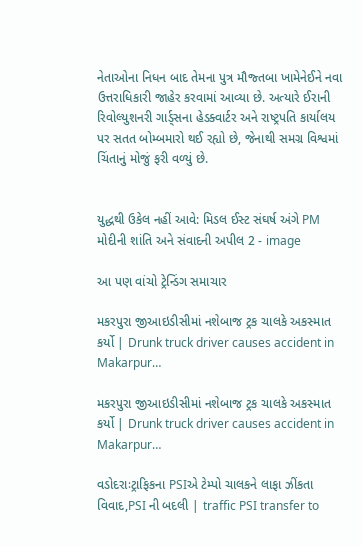નેતાઓના નિધન બાદ તેમના પુત્ર મૌજ્તબા ખામેનેઈને નવા ઉત્તરાધિકારી જાહેર કરવામાં આવ્યા છે. અત્યારે ઈરાની રિવોલ્યુશનરી ગાર્ડ્સના હેડક્વાર્ટર અને રાષ્ટ્રપતિ કાર્યાલય પર સતત બોમ્બમારો થઈ રહ્યો છે, જેનાથી સમગ્ર વિશ્વમાં ચિંતાનું મોજું ફરી વળ્યું છે.


યુદ્ધથી ઉકેલ નહીં આવે: મિડલ ઈસ્ટ સંઘર્ષ અંગે PM મોદીની શાંતિ અને સંવાદની અપીલ 2 - image

આ પણ વાંચો ટ્રેન્ડિંગ સમાચાર

મકરપુરા જીઆઇડીસીમાં નશેબાજ ટ્રક ચાલકે અકસ્માત કર્યો | Drunk truck driver causes accident in Makarpur…

મકરપુરા જીઆઇડીસીમાં નશેબાજ ટ્રક ચાલકે અકસ્માત કર્યો | Drunk truck driver causes accident in Makarpur…

વડોદરાઃટ્રાફિકના PSIએ ટેમ્પો ચાલકને લાફા ઝીંકતા વિવાદ,PSI ની બદલી | traffic PSI transfer to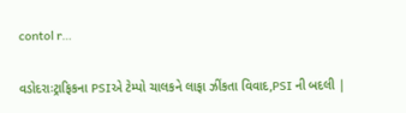contol r…

વડોદરાઃટ્રાફિકના PSIએ ટેમ્પો ચાલકને લાફા ઝીંકતા વિવાદ,PSI ની બદલી |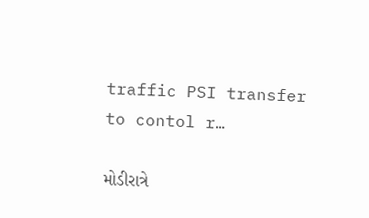traffic PSI transfer to contol r…

મોડીરાત્રે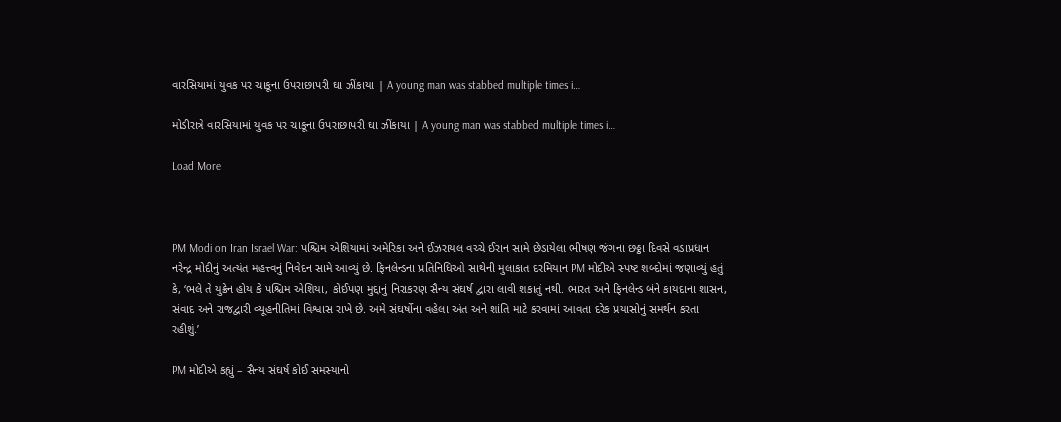વારસિયામાં યુવક પર ચાકૂના ઉપરાછાપરી ઘા ઝીંકાયા | A young man was stabbed multiple times i…

મોડીરાત્રે વારસિયામાં યુવક પર ચાકૂના ઉપરાછાપરી ઘા ઝીંકાયા | A young man was stabbed multiple times i…

Load More



PM Modi on Iran Israel War: પશ્ચિમ એશિયામાં અમેરિકા અને ઈઝરાયલ વચ્ચે ઈરાન સામે છેડાયેલા ભીષણ જંગના છઠ્ઠા દિવસે વડાપ્રધાન નરેન્દ્ર મોદીનું અત્યંત મહત્ત્વનું નિવેદન સામે આવ્યું છે. ફિનલેન્ડના પ્રતિનિધિઓ સાથેની મુલાકાત દરમિયાન PM મોદીએ સ્પષ્ટ શબ્દોમાં જણાવ્યું હતું કે, ‘ભલે તે યુક્રેન હોય કે પશ્ચિમ એશિયા, કોઈપણ મુદ્દાનું નિરાકરણ સૈન્ય સંઘર્ષ દ્વારા લાવી શકાતું નથી. ભારત અને ફિનલેન્ડ બંને કાયદાના શાસન, સંવાદ અને રાજદ્વારી વ્યૂહનીતિમાં વિશ્વાસ રાખે છે. અમે સંઘર્ષોના વહેલા અંત અને શાંતિ માટે કરવામાં આવતા દરેક પ્રયાસોનું સમર્થન કરતા રહીશું.’

PM મોદીએ કહ્યું – સૈન્ય સંઘર્ષ કોઈ સમસ્યાનો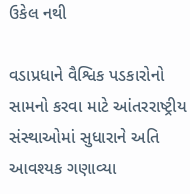ઉકેલ નથી

વડાપ્રધાને વૈશ્વિક પડકારોનો સામનો કરવા માટે આંતરરાષ્ટ્રીય સંસ્થાઓમાં સુધારાને અતિ આવશ્યક ગણાવ્યા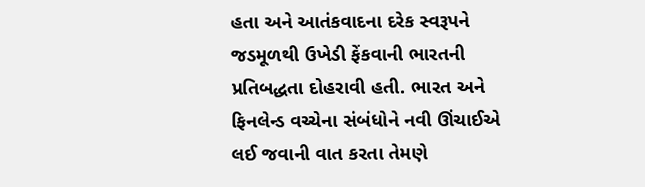હતા અને આતંકવાદના દરેક સ્વરૂપને જડમૂળથી ઉખેડી ફેંકવાની ભારતની પ્રતિબદ્ધતા દોહરાવી હતી. ભારત અને ફિનલેન્ડ વચ્ચેના સંબંધોને નવી ઊંચાઈએ લઈ જવાની વાત કરતા તેમણે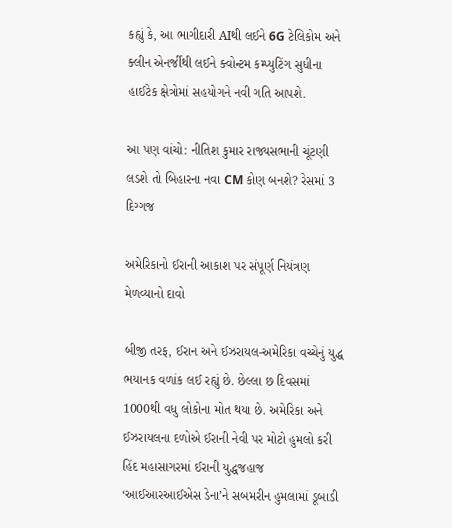કહ્યું કે, આ ભાગીદારી AIથી લઈને 6G ટેલિકોમ અને ક્લીન એનર્જીથી લઈને ક્વોન્ટમ કમ્પ્યુટિંગ સુધીના હાઈટેક ક્ષેત્રોમાં સહયોગને નવી ગતિ આપશે.

આ પણ વાંચો: નીતિશ કુમાર રાજ્યસભાની ચૂંટણી લડશે તો બિહારના નવા CM કોણ બનશે? રેસમાં 3 દિગ્ગજ

અમેરિકાનો ઈરાની આકાશ પર સંપૂર્ણ નિયંત્રણ મેળવ્યાનો દાવો

બીજી તરફ, ઈરાન અને ઈઝરાયલ-અમેરિકા વચ્ચેનું યુદ્ધ ભયાનક વળાંક લઈ રહ્યું છે. છેલ્લા છ દિવસમાં 1000થી વધુ લોકોના મોત થયા છે. અમેરિકા અને ઈઝરાયલના દળોએ ઈરાની નેવી પર મોટો હુમલો કરી હિંદ મહાસાગરમાં ઈરાની યુદ્ધજહાજ ‘આઈઆરઆઈએસ ડેના’ને સબમરીન હુમલામાં ડૂબાડી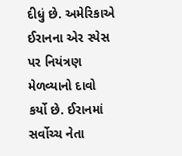દીધું છે. અમેરિકાએ ઈરાનના એર સ્પેસ પર નિયંત્રણ મેળવ્યાનો દાવો કર્યો છે. ઈરાનમાં સર્વોચ્ચ નેતા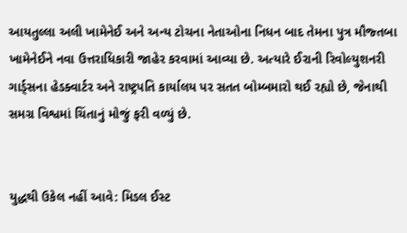આયતુલ્લા અલી ખામેનેઈ અને અન્ય ટોચના નેતાઓના નિધન બાદ તેમના પુત્ર મૌજ્તબા ખામેનેઈને નવા ઉત્તરાધિકારી જાહેર કરવામાં આવ્યા છે. અત્યારે ઈરાની રિવોલ્યુશનરી ગાર્ડ્સના હેડક્વાર્ટર અને રાષ્ટ્રપતિ કાર્યાલય પર સતત બોમ્બમારો થઈ રહ્યો છે, જેનાથી સમગ્ર વિશ્વમાં ચિંતાનું મોજું ફરી વળ્યું છે.


યુદ્ધથી ઉકેલ નહીં આવે: મિડલ ઈસ્ટ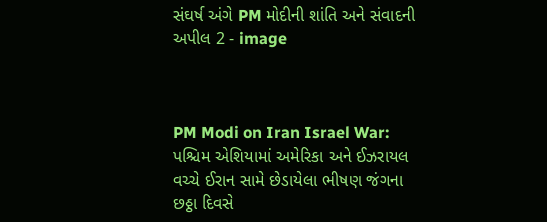સંઘર્ષ અંગે PM મોદીની શાંતિ અને સંવાદની અપીલ 2 - image



PM Modi on Iran Israel War: પશ્ચિમ એશિયામાં અમેરિકા અને ઈઝરાયલ વચ્ચે ઈરાન સામે છેડાયેલા ભીષણ જંગના છઠ્ઠા દિવસે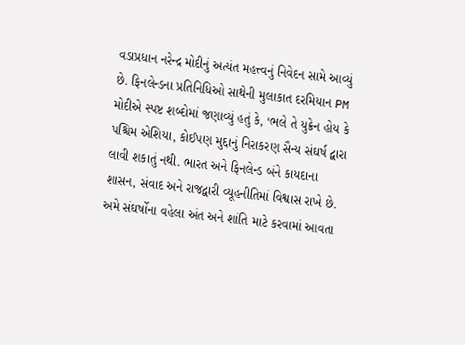વડાપ્રધાન નરેન્દ્ર મોદીનું અત્યંત મહત્ત્વનું નિવેદન સામે આવ્યું છે. ફિનલેન્ડના પ્રતિનિધિઓ સાથેની મુલાકાત દરમિયાન PM મોદીએ સ્પષ્ટ શબ્દોમાં જણાવ્યું હતું કે, ‘ભલે તે યુક્રેન હોય કે પશ્ચિમ એશિયા, કોઈપણ મુદ્દાનું નિરાકરણ સૈન્ય સંઘર્ષ દ્વારા લાવી શકાતું નથી. ભારત અને ફિનલેન્ડ બંને કાયદાના શાસન, સંવાદ અને રાજદ્વારી વ્યૂહનીતિમાં વિશ્વાસ રાખે છે. અમે સંઘર્ષોના વહેલા અંત અને શાંતિ માટે કરવામાં આવતા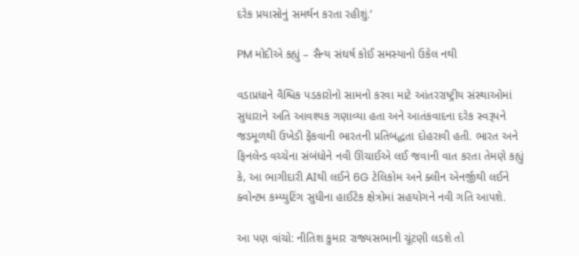દરેક પ્રયાસોનું સમર્થન કરતા રહીશું.’

PM મોદીએ કહ્યું – સૈન્ય સંઘર્ષ કોઈ સમસ્યાનો ઉકેલ નથી

વડાપ્રધાને વૈશ્વિક પડકારોનો સામનો કરવા માટે આંતરરાષ્ટ્રીય સંસ્થાઓમાં સુધારાને અતિ આવશ્યક ગણાવ્યા હતા અને આતંકવાદના દરેક સ્વરૂપને જડમૂળથી ઉખેડી ફેંકવાની ભારતની પ્રતિબદ્ધતા દોહરાવી હતી. ભારત અને ફિનલેન્ડ વચ્ચેના સંબંધોને નવી ઊંચાઈએ લઈ જવાની વાત કરતા તેમણે કહ્યું કે, આ ભાગીદારી AIથી લઈને 6G ટેલિકોમ અને ક્લીન એનર્જીથી લઈને ક્વોન્ટમ કમ્પ્યુટિંગ સુધીના હાઈટેક ક્ષેત્રોમાં સહયોગને નવી ગતિ આપશે.

આ પણ વાંચો: નીતિશ કુમાર રાજ્યસભાની ચૂંટણી લડશે તો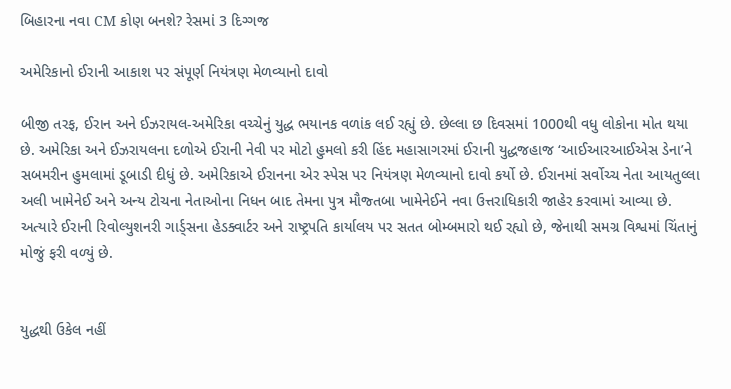બિહારના નવા CM કોણ બનશે? રેસમાં 3 દિગ્ગજ

અમેરિકાનો ઈરાની આકાશ પર સંપૂર્ણ નિયંત્રણ મેળવ્યાનો દાવો

બીજી તરફ, ઈરાન અને ઈઝરાયલ-અમેરિકા વચ્ચેનું યુદ્ધ ભયાનક વળાંક લઈ રહ્યું છે. છેલ્લા છ દિવસમાં 1000થી વધુ લોકોના મોત થયા છે. અમેરિકા અને ઈઝરાયલના દળોએ ઈરાની નેવી પર મોટો હુમલો કરી હિંદ મહાસાગરમાં ઈરાની યુદ્ધજહાજ ‘આઈઆરઆઈએસ ડેના’ને સબમરીન હુમલામાં ડૂબાડી દીધું છે. અમેરિકાએ ઈરાનના એર સ્પેસ પર નિયંત્રણ મેળવ્યાનો દાવો કર્યો છે. ઈરાનમાં સર્વોચ્ચ નેતા આયતુલ્લા અલી ખામેનેઈ અને અન્ય ટોચના નેતાઓના નિધન બાદ તેમના પુત્ર મૌજ્તબા ખામેનેઈને નવા ઉત્તરાધિકારી જાહેર કરવામાં આવ્યા છે. અત્યારે ઈરાની રિવોલ્યુશનરી ગાર્ડ્સના હેડક્વાર્ટર અને રાષ્ટ્રપતિ કાર્યાલય પર સતત બોમ્બમારો થઈ રહ્યો છે, જેનાથી સમગ્ર વિશ્વમાં ચિંતાનું મોજું ફરી વળ્યું છે.


યુદ્ધથી ઉકેલ નહીં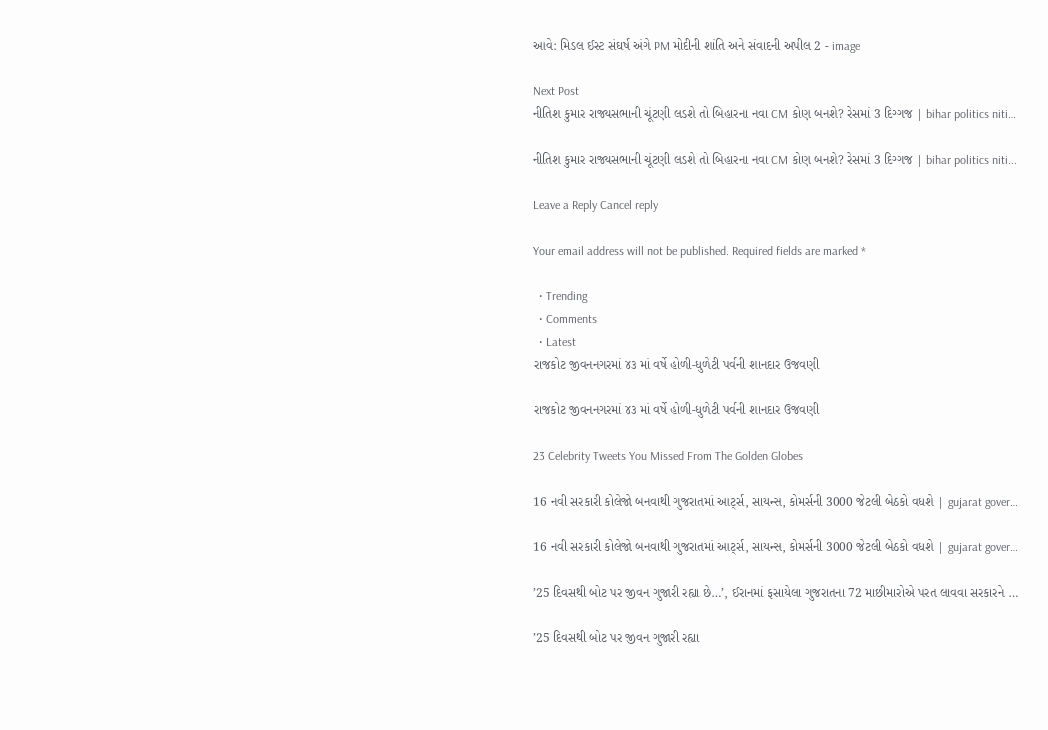આવે: મિડલ ઈસ્ટ સંઘર્ષ અંગે PM મોદીની શાંતિ અને સંવાદની અપીલ 2 - image

Next Post
નીતિશ કુમાર રાજ્યસભાની ચૂંટણી લડશે તો બિહારના નવા CM કોણ બનશે? રેસમાં 3 દિગ્ગજ | bihar politics niti…

નીતિશ કુમાર રાજ્યસભાની ચૂંટણી લડશે તો બિહારના નવા CM કોણ બનશે? રેસમાં 3 દિગ્ગજ | bihar politics niti...

Leave a Reply Cancel reply

Your email address will not be published. Required fields are marked *

  • Trending
  • Comments
  • Latest
રાજકોટ જીવનનગરમાં ૪૩ માં વર્ષે હોળી-ધુળેટી પર્વની શાનદાર ઉજવણી

રાજકોટ જીવનનગરમાં ૪૩ માં વર્ષે હોળી-ધુળેટી પર્વની શાનદાર ઉજવણી

23 Celebrity Tweets You Missed From The Golden Globes

16 નવી સરકારી કોલેજો બનવાથી ગુજરાતમાં આર્ટ્સ, સાયન્સ, કોમર્સની 3000 જેટલી બેઠકો વધશે | gujarat gover…

16 નવી સરકારી કોલેજો બનવાથી ગુજરાતમાં આર્ટ્સ, સાયન્સ, કોમર્સની 3000 જેટલી બેઠકો વધશે | gujarat gover…

’25 દિવસથી બોટ પર જીવન ગુજારી રહ્યા છે…’, ઈરાનમાં ફસાયેલા ગુજરાતના 72 માછીમારોએ પરત લાવવા સરકારને …

’25 દિવસથી બોટ પર જીવન ગુજારી રહ્યા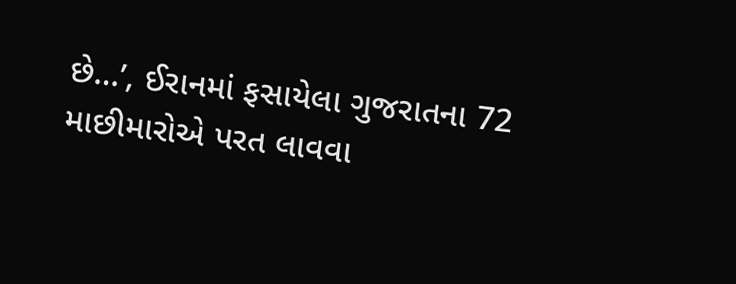છે…’, ઈરાનમાં ફસાયેલા ગુજરાતના 72 માછીમારોએ પરત લાવવા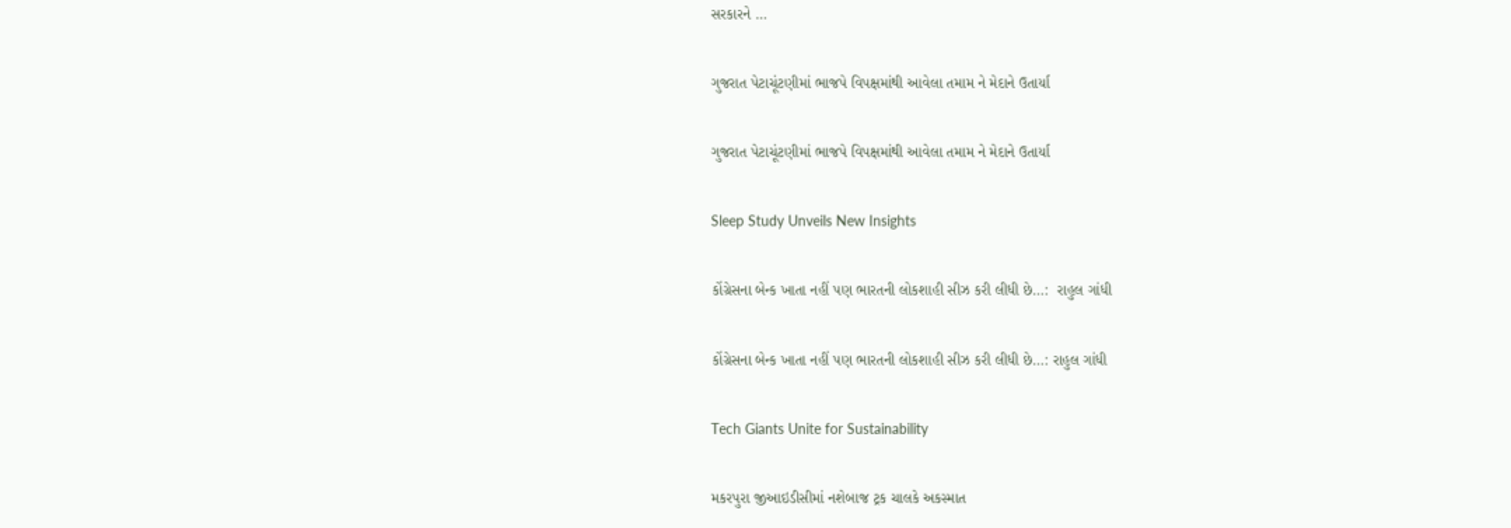સરકારને …

ગુજરાત પેટાચૂંટણીમાં ભાજપે વિપક્ષમાંથી આવેલા તમામ ને મેદાને ઉતાર્યા

ગુજરાત પેટાચૂંટણીમાં ભાજપે વિપક્ષમાંથી આવેલા તમામ ને મેદાને ઉતાર્યા

Sleep Study Unveils New Insights

કોંગ્રેસના બેન્ક ખાતા નહીં પણ ભારતની લોકશાહી સીઝ કરી લીધી છે…:  રાહુલ ગાંધી

કોંગ્રેસના બેન્ક ખાતા નહીં પણ ભારતની લોકશાહી સીઝ કરી લીધી છે…: રાહુલ ગાંધી

Tech Giants Unite for Sustainability

મકરપુરા જીઆઇડીસીમાં નશેબાજ ટ્રક ચાલકે અકસ્માત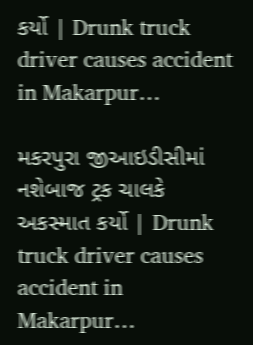કર્યો | Drunk truck driver causes accident in Makarpur…

મકરપુરા જીઆઇડીસીમાં નશેબાજ ટ્રક ચાલકે અકસ્માત કર્યો | Drunk truck driver causes accident in Makarpur…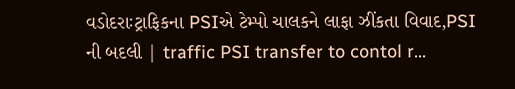વડોદરાઃટ્રાફિકના PSIએ ટેમ્પો ચાલકને લાફા ઝીંકતા વિવાદ,PSI ની બદલી | traffic PSI transfer to contol r…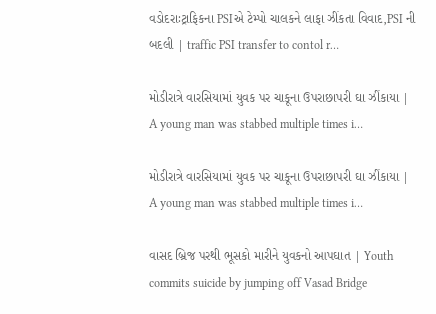વડોદરાઃટ્રાફિકના PSIએ ટેમ્પો ચાલકને લાફા ઝીંકતા વિવાદ,PSI ની બદલી | traffic PSI transfer to contol r…

મોડીરાત્રે વારસિયામાં યુવક પર ચાકૂના ઉપરાછાપરી ઘા ઝીંકાયા | A young man was stabbed multiple times i…

મોડીરાત્રે વારસિયામાં યુવક પર ચાકૂના ઉપરાછાપરી ઘા ઝીંકાયા | A young man was stabbed multiple times i…

વાસદ બ્રિજ પરથી ભૂસકો મારીને યુવકનો આપઘાત | Youth commits suicide by jumping off Vasad Bridge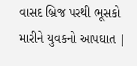વાસદ બ્રિજ પરથી ભૂસકો મારીને યુવકનો આપઘાત |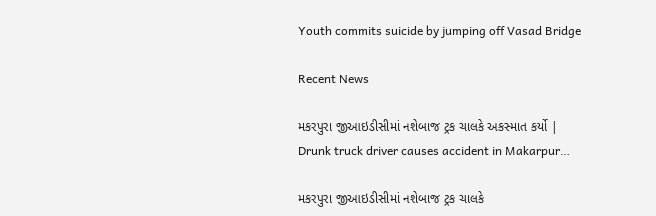Youth commits suicide by jumping off Vasad Bridge

Recent News

મકરપુરા જીઆઇડીસીમાં નશેબાજ ટ્રક ચાલકે અકસ્માત કર્યો | Drunk truck driver causes accident in Makarpur…

મકરપુરા જીઆઇડીસીમાં નશેબાજ ટ્રક ચાલકે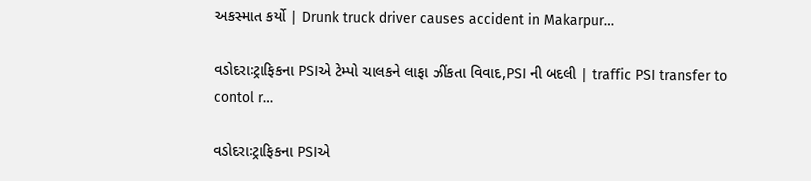અકસ્માત કર્યો | Drunk truck driver causes accident in Makarpur…

વડોદરાઃટ્રાફિકના PSIએ ટેમ્પો ચાલકને લાફા ઝીંકતા વિવાદ,PSI ની બદલી | traffic PSI transfer to contol r…

વડોદરાઃટ્રાફિકના PSIએ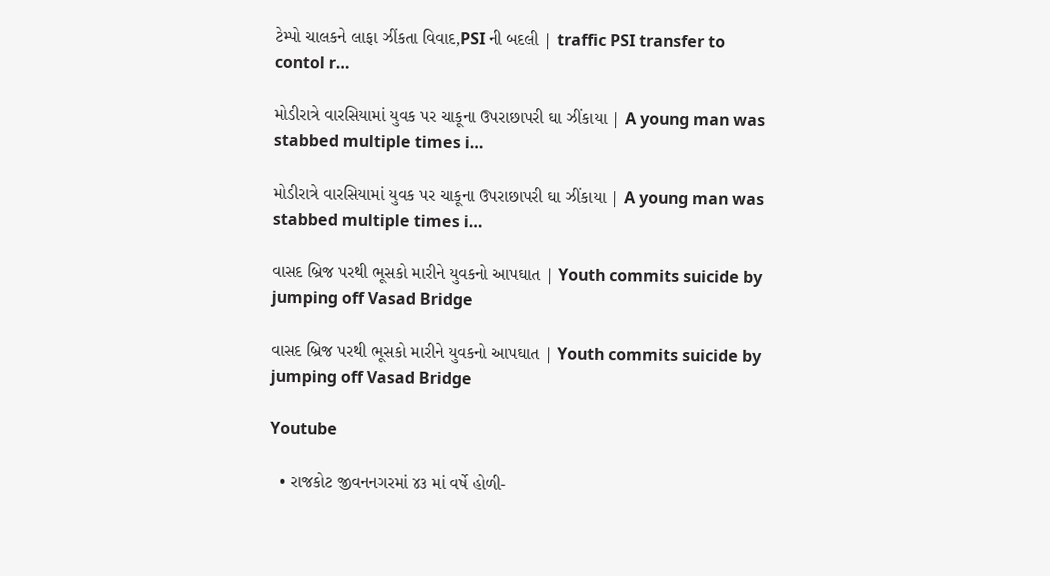ટેમ્પો ચાલકને લાફા ઝીંકતા વિવાદ,PSI ની બદલી | traffic PSI transfer to contol r…

મોડીરાત્રે વારસિયામાં યુવક પર ચાકૂના ઉપરાછાપરી ઘા ઝીંકાયા | A young man was stabbed multiple times i…

મોડીરાત્રે વારસિયામાં યુવક પર ચાકૂના ઉપરાછાપરી ઘા ઝીંકાયા | A young man was stabbed multiple times i…

વાસદ બ્રિજ પરથી ભૂસકો મારીને યુવકનો આપઘાત | Youth commits suicide by jumping off Vasad Bridge

વાસદ બ્રિજ પરથી ભૂસકો મારીને યુવકનો આપઘાત | Youth commits suicide by jumping off Vasad Bridge

Youtube

  • રાજકોટ જીવનનગરમાં ૪૩ માં વર્ષે હોળી-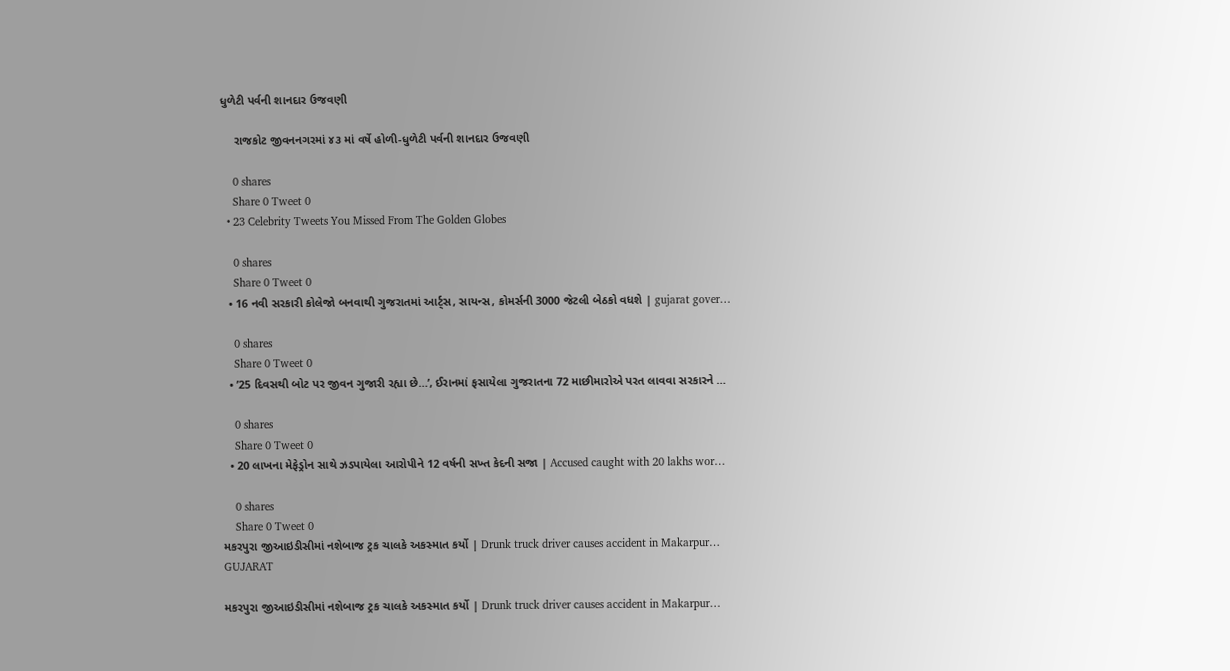ધુળેટી પર્વની શાનદાર ઉજવણી

    રાજકોટ જીવનનગરમાં ૪૩ માં વર્ષે હોળી-ધુળેટી પર્વની શાનદાર ઉજવણી

    0 shares
    Share 0 Tweet 0
  • 23 Celebrity Tweets You Missed From The Golden Globes

    0 shares
    Share 0 Tweet 0
  • 16 નવી સરકારી કોલેજો બનવાથી ગુજરાતમાં આર્ટ્સ, સાયન્સ, કોમર્સની 3000 જેટલી બેઠકો વધશે | gujarat gover…

    0 shares
    Share 0 Tweet 0
  • ’25 દિવસથી બોટ પર જીવન ગુજારી રહ્યા છે…’, ઈરાનમાં ફસાયેલા ગુજરાતના 72 માછીમારોએ પરત લાવવા સરકારને …

    0 shares
    Share 0 Tweet 0
  • 20 લાખના મેફેડ્રોન સાથે ઝડપાયેલા આરોપીને 12 વર્ષની સખ્ત કેદની સજા | Accused caught with 20 lakhs wor…

    0 shares
    Share 0 Tweet 0
મકરપુરા જીઆઇડીસીમાં નશેબાજ ટ્રક ચાલકે અકસ્માત કર્યો | Drunk truck driver causes accident in Makarpur…
GUJARAT

મકરપુરા જીઆઇડીસીમાં નશેબાજ ટ્રક ચાલકે અકસ્માત કર્યો | Drunk truck driver causes accident in Makarpur…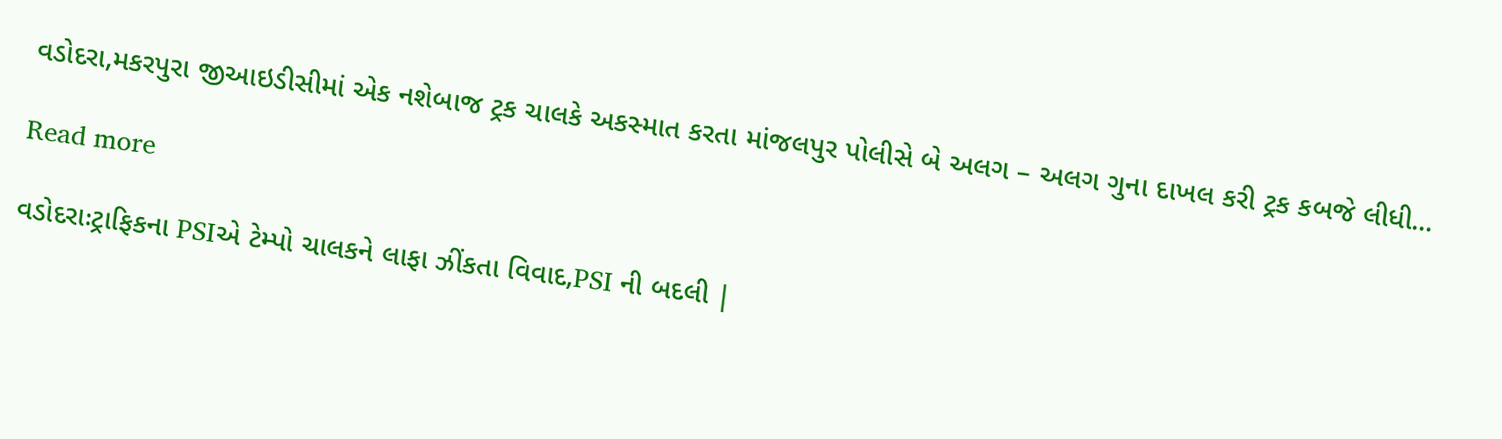વડોદરા,મકરપુરા જીઆઇડીસીમાં એક નશેબાજ ટ્રક ચાલકે અકસ્માત કરતા માંજલપુર પોલીસે બે અલગ – અલગ ગુના દાખલ કરી ટ્રક કબજે લીધી...

Read more

વડોદરાઃટ્રાફિકના PSIએ ટેમ્પો ચાલકને લાફા ઝીંકતા વિવાદ,PSI ની બદલી |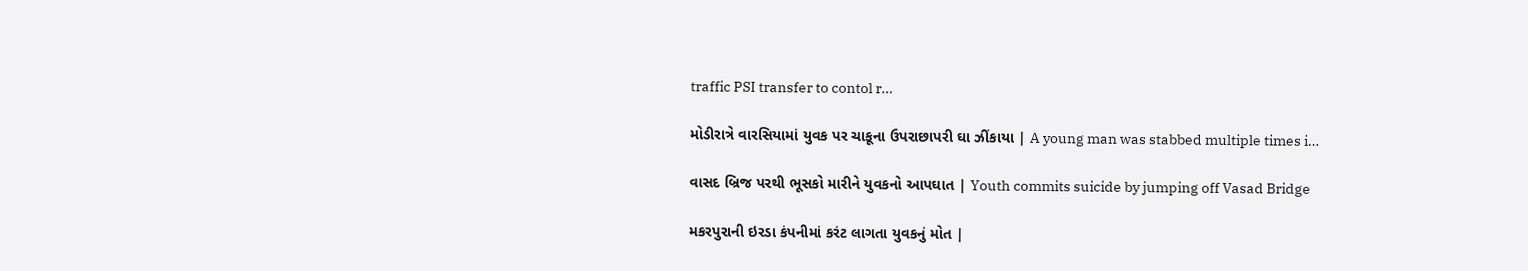traffic PSI transfer to contol r…

મોડીરાત્રે વારસિયામાં યુવક પર ચાકૂના ઉપરાછાપરી ઘા ઝીંકાયા | A young man was stabbed multiple times i…

વાસદ બ્રિજ પરથી ભૂસકો મારીને યુવકનો આપઘાત | Youth commits suicide by jumping off Vasad Bridge

મકરપુરાની ઇરડા કંપનીમાં કરંટ લાગતા યુવકનું મોત |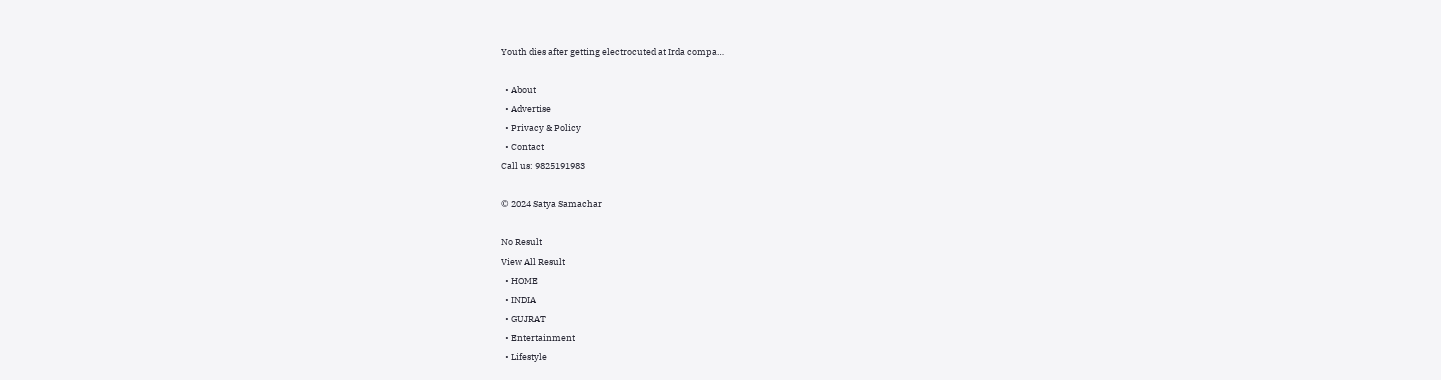Youth dies after getting electrocuted at Irda compa…

  • About
  • Advertise
  • Privacy & Policy
  • Contact
Call us: 9825191983

© 2024 Satya Samachar

No Result
View All Result
  • HOME
  • INDIA
  • GUJRAT
  • Entertainment
  • Lifestyle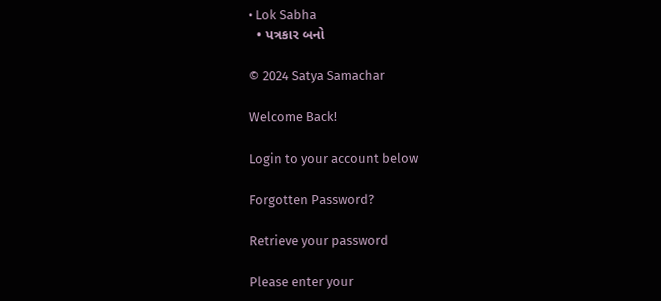• Lok Sabha
  • પત્રકાર બનો

© 2024 Satya Samachar

Welcome Back!

Login to your account below

Forgotten Password?

Retrieve your password

Please enter your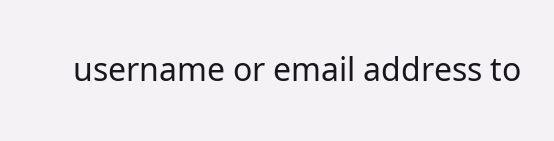username or email address to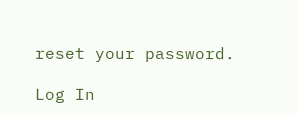reset your password.

Log In